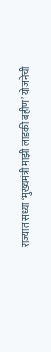राज्यात सध्या ‘मुख्यमंत्री माझी लाडकी बहीण’ योजनेची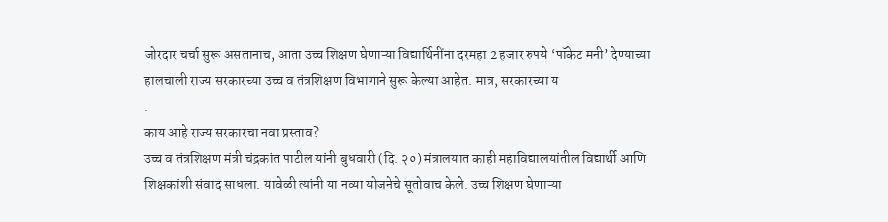जोरदार चर्चा सुरू असतानाच, आता उच्च शिक्षण घेणाऱ्या विद्यार्थिनींना दरमहा 2 हजार रुपये ‘पॉकेट मनी’ देण्याच्या हालचाली राज्य सरकारच्या उच्च व तंत्रशिक्षण विभागाने सुरू केल्या आहेत. मात्र, सरकारच्या य
.
काय आहे राज्य सरकारचा नवा प्रस्ताव?
उच्च व तंत्रशिक्षण मंत्री चंद्रकांत पाटील यांनी बुधवारी (दि. २०) मंत्रालयात काही महाविद्यालयांतील विद्यार्थी आणि शिक्षकांशी संवाद साधला. यावेळी त्यांनी या नव्या योजनेचे सूतोवाच केले. उच्च शिक्षण घेणाऱ्या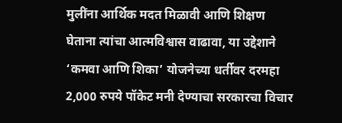मुलींना आर्थिक मदत मिळावी आणि शिक्षण घेताना त्यांचा आत्मविश्वास वाढावा, या उद्देशाने ‘कमवा आणि शिका’ योजनेच्या धर्तीवर दरमहा 2,000 रुपये पॉकेट मनी देण्याचा सरकारचा विचार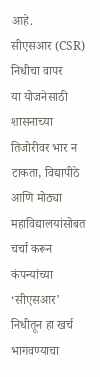आहे.
सीएसआर (CSR) निधीचा वापर
या योजनेसाठी शासनाच्या तिजोरीवर भार न टाकता, विद्यापीठे आणि मोठ्या महाविद्यालयांसोबत चर्चा करून कंपन्यांच्या ‘सीएसआर’ निधीतून हा खर्च भागवण्याचा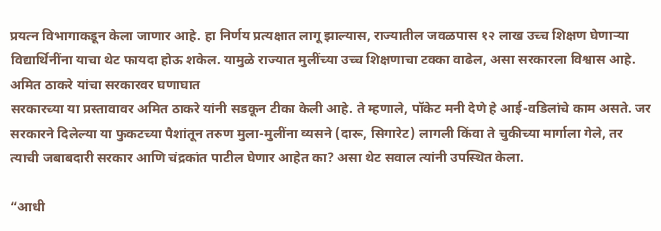प्रयत्न विभागाकडून केला जाणार आहे. हा निर्णय प्रत्यक्षात लागू झाल्यास, राज्यातील जवळपास १२ लाख उच्च शिक्षण घेणाऱ्या विद्यार्थिनींना याचा थेट फायदा होऊ शकेल. यामुळे राज्यात मुलींच्या उच्च शिक्षणाचा टक्का वाढेल, असा सरकारला विश्वास आहे.
अमित ठाकरे यांचा सरकारवर घणाघात
सरकारच्या या प्रस्तावावर अमित ठाकरे यांनी सडकून टीका केली आहे. ते म्हणाले, पॉकेट मनी देणे हे आई-वडिलांचे काम असते. जर सरकारने दिलेल्या या फुकटच्या पैशांतून तरुण मुला-मुलींना व्यसने (दारू, सिगारेट) लागली किंवा ते चुकीच्या मार्गाला गेले, तर त्याची जबाबदारी सरकार आणि चंद्रकांत पाटील घेणार आहेत का? असा थेट सवाल त्यांनी उपस्थित केला.

“आधी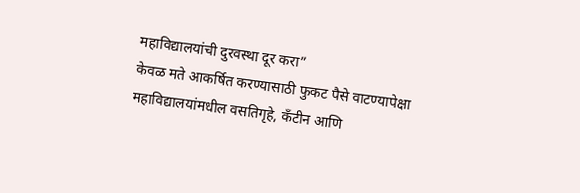महाविद्यालयांची दुरवस्था दूर करा”
केवळ मते आकर्षित करण्यासाठी फुकट पैसे वाटण्यापेक्षा महाविद्यालयांमधील वसतिगृहे, कँटीन आणि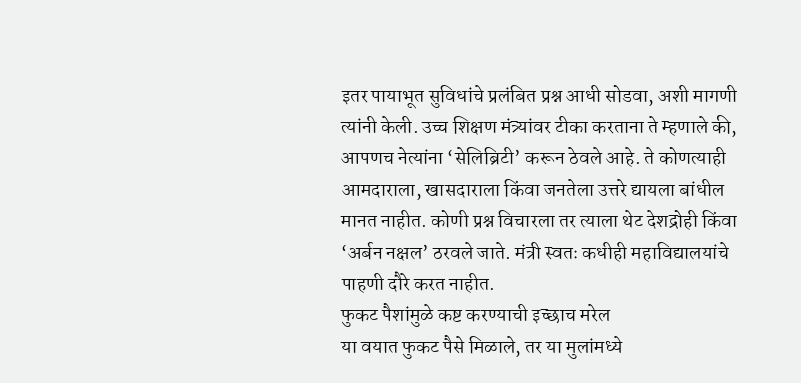इतर पायाभूत सुविधांचे प्रलंबित प्रश्न आधी सोडवा, अशी मागणी त्यांनी केली. उच्च शिक्षण मंत्र्यांवर टीका करताना ते म्हणाले की, आपणच नेत्यांना ‘सेलिब्रिटी’ करून ठेवले आहे. ते कोणत्याही आमदाराला, खासदाराला किंवा जनतेला उत्तरे द्यायला बांधील मानत नाहीत. कोणी प्रश्न विचारला तर त्याला थेट देशद्रोही किंवा ‘अर्बन नक्षल’ ठरवले जाते. मंत्री स्वतः कधीही महाविद्यालयांचे पाहणी दौरे करत नाहीत.
फुकट पैशांमुळे कष्ट करण्याची इच्छाच मरेल
या वयात फुकट पैसे मिळाले, तर या मुलांमध्ये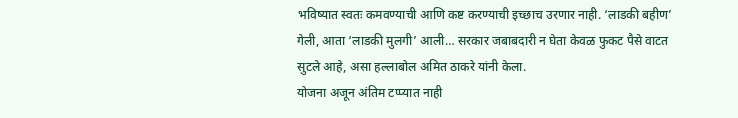भविष्यात स्वतः कमवण्याची आणि कष्ट करण्याची इच्छाच उरणार नाही. ‘लाडकी बहीण’ गेली, आता ‘लाडकी मुलगी’ आली… सरकार जबाबदारी न घेता केवळ फुकट पैसे वाटत सुटले आहे, असा हल्लाबोल अमित ठाकरे यांनी केला.
योजना अजून अंतिम टप्प्यात नाही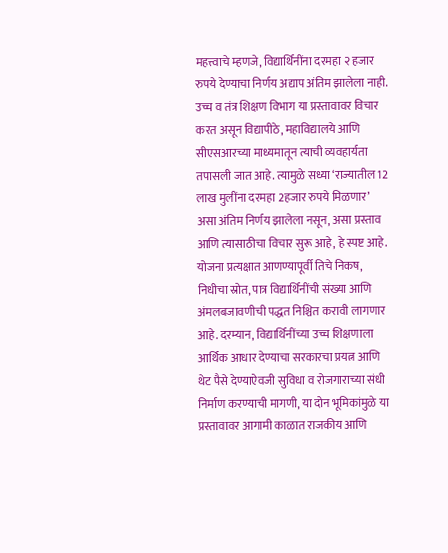महत्त्वाचे म्हणजे, विद्यार्थिनींना दरमहा २ हजार रुपये देण्याचा निर्णय अद्याप अंतिम झालेला नाही. उच्च व तंत्र शिक्षण विभाग या प्रस्तावावर विचार करत असून विद्यापीठे, महाविद्यालये आणि सीएसआरच्या माध्यमातून त्याची व्यवहार्यता तपासली जात आहे. त्यामुळे सध्या ‘राज्यातील 12 लाख मुलींना दरमहा 2हजार रुपये मिळणार’ असा अंतिम निर्णय झालेला नसून, असा प्रस्ताव आणि त्यासाठीचा विचार सुरू आहे, हे स्पष्ट आहे. योजना प्रत्यक्षात आणण्यापूर्वी तिचे निकष, निधीचा स्रोत, पात्र विद्यार्थिनींची संख्या आणि अंमलबजावणीची पद्धत निश्चित करावी लागणार आहे. दरम्यान, विद्यार्थिनींच्या उच्च शिक्षणाला आर्थिक आधार देण्याचा सरकारचा प्रयत्न आणि थेट पैसे देण्याऐवजी सुविधा व रोजगाराच्या संधी निर्माण करण्याची मागणी, या दोन भूमिकांमुळे या प्रस्तावावर आगामी काळात राजकीय आणि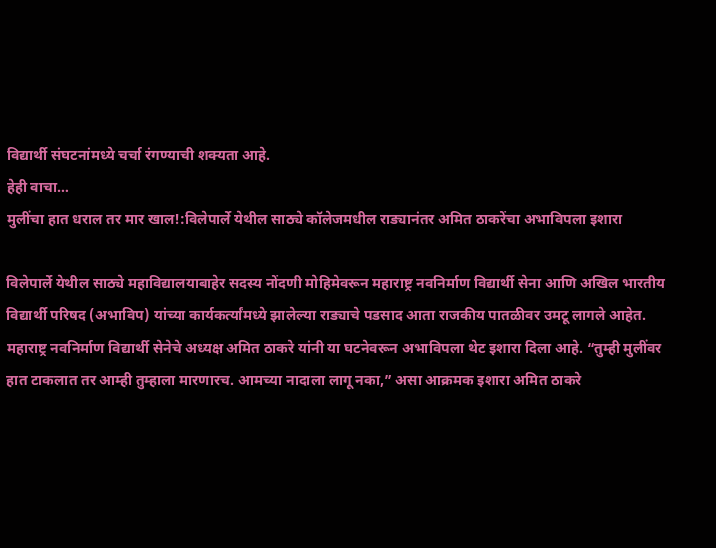विद्यार्थी संघटनांमध्ये चर्चा रंगण्याची शक्यता आहे.
हेही वाचा…
मुलींचा हात धराल तर मार खाल!:विलेपार्ले येथील साठ्ये कॉलेजमधील राड्यानंतर अमित ठाकरेंचा अभाविपला इशारा

विलेपार्ले येथील साठ्ये महाविद्यालयाबाहेर सदस्य नोंदणी मोहिमेवरून महाराष्ट्र नवनिर्माण विद्यार्थी सेना आणि अखिल भारतीय विद्यार्थी परिषद (अभाविप) यांच्या कार्यकर्त्यांमध्ये झालेल्या राड्याचे पडसाद आता राजकीय पातळीवर उमटू लागले आहेत. महाराष्ट्र नवनिर्माण विद्यार्थी सेनेचे अध्यक्ष अमित ठाकरे यांनी या घटनेवरून अभाविपला थेट इशारा दिला आहे. “तुम्ही मुलींवर हात टाकलात तर आम्ही तुम्हाला मारणारच. आमच्या नादाला लागू नका,” असा आक्रमक इशारा अमित ठाकरे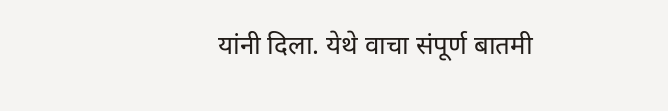यांनी दिला. येथे वाचा संपूर्ण बातमी